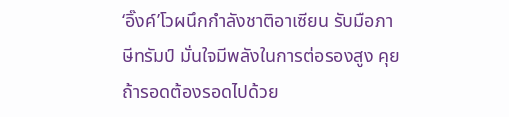‘อิ๊งค์’โวผนึกกำลังชาติอาเซียน รับมือภาษีทรัมป์ มั่นใจมีพลังในการต่อรองสูง คุยถ้ารอดต้องรอดไปด้วย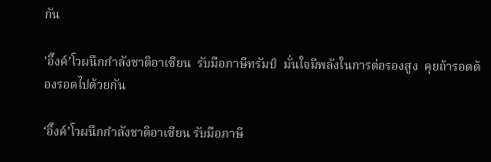กัน

'อิ๊งค์’โวผนึกกำลังชาติอาเซียน  รับมือภาษีทรัมป์  มั่นใจมีพลังในการต่อรองสูง  คุยถ้ารอดต้องรอดไปด้วยกัน

‘อิ๊งค์’โวผนึกกำลังชาติอาเซียน รับมือภาษี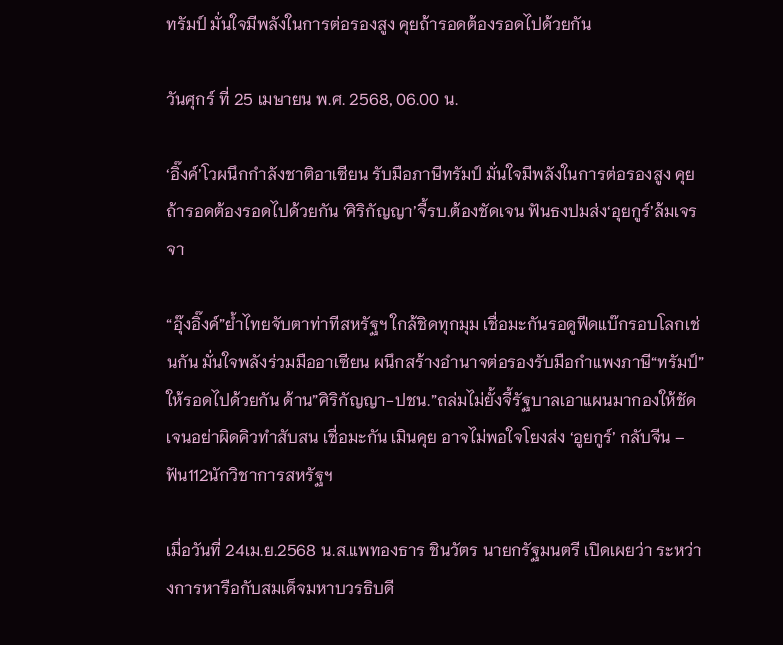ทรัมป์ มั่นใจมีพลังในการต่อรองสูง คุยถ้ารอดต้องรอดไปด้วยกัน

วันศุกร์ ที่ 25 เมษายน พ.ศ. 2568, 06.00 น.

‘อิ๊งค์’โวผนึกกำลังชาติอาเซียน รับมือภาษีทรัมป์ มั่นใจมีพลังในการต่อรองสูง คุยถ้ารอดต้องรอดไปด้วยกัน ‘ศิริกัญญา’จี้รบ.ต้องชัดเจน ฟันธงปมส่ง‘อุยกูร์’ล้มเจรจา

“อุ๊งอิ๊งค์”ย้ำไทยจับตาท่าทีสหรัฐฯ ใกล้ชิดทุกมุม เชื่อมะกันรอดูฟีดแบ๊กรอบโลกเช่นกัน มั่นใจพลังร่วมมืออาเซียน ผนึกสร้างอำนาจต่อรองรับมือกำแพงภาษี“ทรัมป์”ให้รอดไปด้วยกัน ด้าน”ศิริกัญญา-ปชน.”ถล่มไม่ยั้งจี้รัฐบาลเอาแผนมากองให้ชัดเจนอย่าผิดคิวทำสับสน เชื่อมะกัน เมินคุย อาจไม่พอใจโยงส่ง ‘อูยกูร์’ กลับจีน – ฟัน112นักวิชาการสหรัฐฯ

เมื่อวันที่ 24เม.ย.2568 น.ส.แพทองธาร ชินวัตร นายกรัฐมนตรี เปิดเผยว่า ระหว่างการหารือกับสมเด็จมหาบวรธิบดี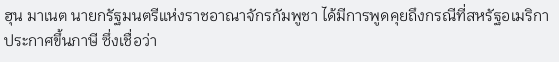ฮุน มาเนต นายกรัฐมนตรีแห่งราชอาณาจักรกัมพูชา ได้มีการพูดคุยถึงกรณีที่สหรัฐอเมริกาประกาศขึ้นภาษี ซึ่งเชื่อว่า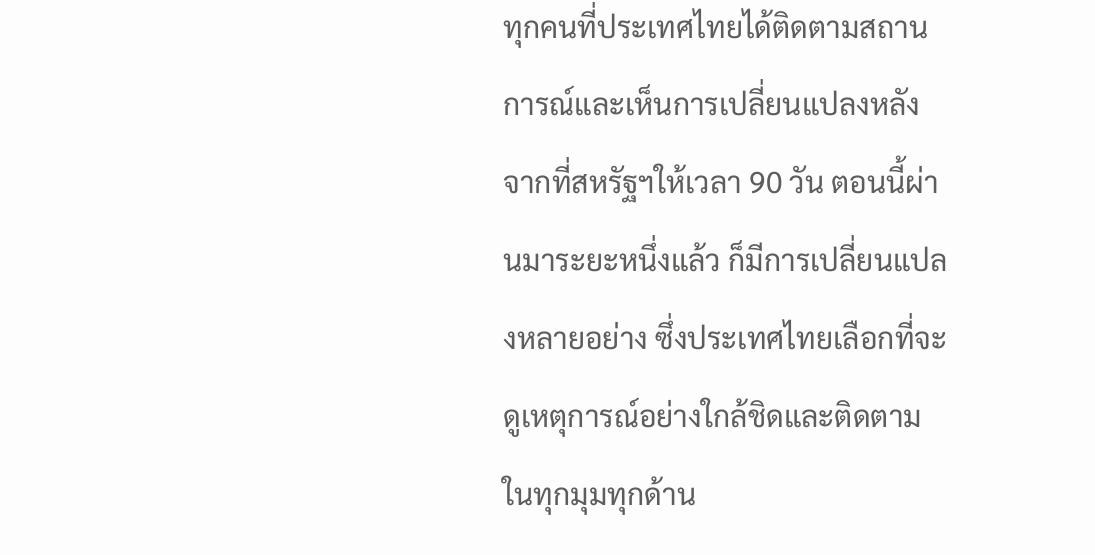ทุกคนที่ประเทศไทยได้ติดตามสถานการณ์และเห็นการเปลี่ยนแปลงหลังจากที่สหรัฐฯให้เวลา 90 วัน ตอนนี้ผ่านมาระยะหนึ่งแล้ว ก็มีการเปลี่ยนแปลงหลายอย่าง ซึ่งประเทศไทยเลือกที่จะดูเหตุการณ์อย่างใกล้ชิดและติดตามในทุกมุมทุกด้าน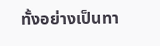ทั้งอย่างเป็นทา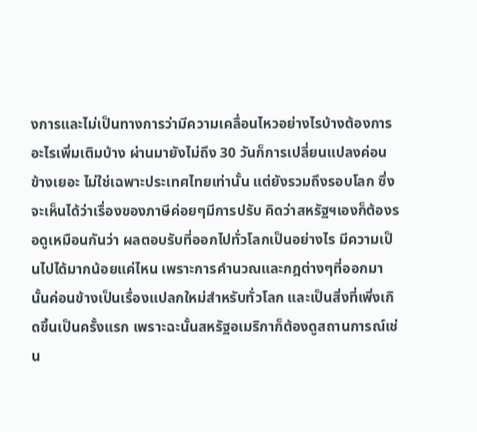งการและไม่เป็นทางการว่ามีความเคลื่อนไหวอย่างไรบ้างต้องการอะไรเพิ่มเติมบ้าง ผ่านมายังไม่ถึง 30 วันก็การเปลี่ยนแปลงค่อนข้างเยอะ ไม่ใช่เฉพาะประเทศไทยเท่านั้น แต่ยังรวมถึงรอบโลก ซึ่งจะเห็นได้ว่าเรื่องของภาษีค่อยๆมีการปรับ คิดว่าสหรัฐฯเองก็ต้องรอดูเหมือนกันว่า ผลตอบรับที่ออกไปทั่วโลกเป็นอย่างไร มีความเป็นไปได้มากน้อยแค่ไหน เพราะการคำนวณและกฎต่างๆที่ออกมานั้นค่อนข้างเป็นเรื่องแปลกใหม่สำหรับทั่วโลก และเป็นสิ่งที่เพิ่งเกิดขึ้นเป็นครั้งแรก เพราะฉะนั้นสหรัฐอเมริกาก็ต้องดูสถานการณ์เช่น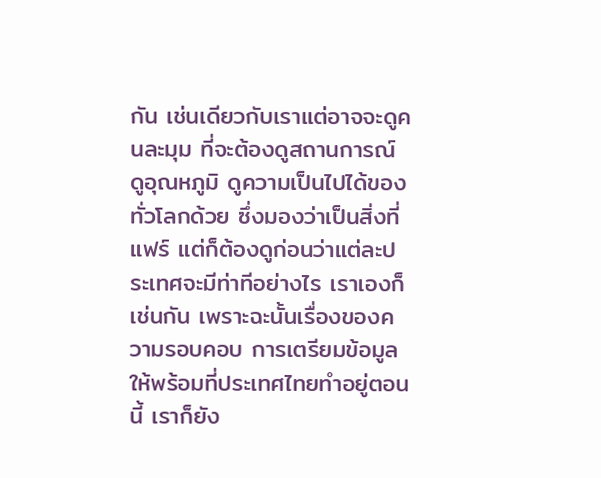กัน เช่นเดียวกับเราแต่อาจจะดูคนละมุม ที่จะต้องดูสถานการณ์ ดูอุณหภูมิ ดูความเป็นไปได้ของทั่วโลกด้วย ซึ่งมองว่าเป็นสิ่งที่แฟร์ แต่ก็ต้องดูก่อนว่าแต่ละประเทศจะมีท่าทีอย่างไร เราเองก็เช่นกัน เพราะฉะนั้นเรื่องของความรอบคอบ การเตรียมข้อมูลให้พร้อมที่ประเทศไทยทำอยู่ตอนนี้ เราก็ยัง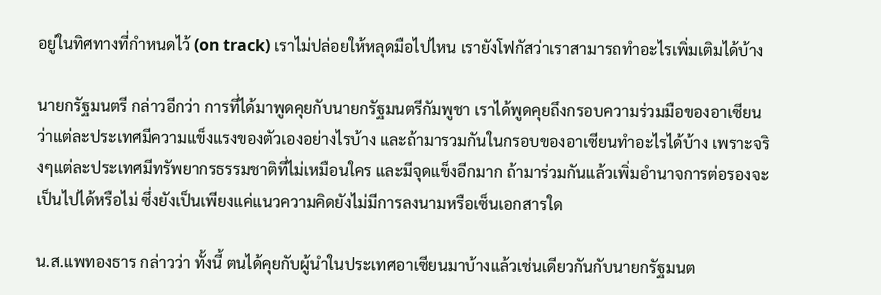อยู่ในทิศทางที่กำหนดไว้ (on track) เราไม่ปล่อยให้หลุดมือไปไหน เรายังโฟกัสว่าเราสามารถทำอะไรเพิ่มเติมได้บ้าง

นายกรัฐมนตรี กล่าวอีกว่า การที่ได้มาพูดคุยกับนายกรัฐมนตรีกัมพูชา เราได้พูดคุยถึงกรอบความร่วมมือของอาเซียนว่าแต่ละประเทศมีความแข็งแรงของตัวเองอย่างไรบ้าง และถ้ามารวมกันในกรอบของอาเซียนทำอะไรได้บ้าง เพราะจริงๆแต่ละประเทศมีทรัพยากรธรรมชาติที่ไม่เหมือนใคร และมีจุดแข็งอีกมาก ถ้ามาร่วมกันแล้วเพิ่มอำนาจการต่อรองจะเป็นไปได้หรือไม่ ซึ่งยังเป็นเพียงแค่แนวความคิดยังไม่มีการลงนามหรือเซ็นเอกสารใด

น.ส.แพทองธาร กล่าวว่า ทั้งนี้ ตนได้คุยกับผู้นำในประเทศอาเซียนมาบ้างแล้วเช่นเดียวกันกับนายกรัฐมนต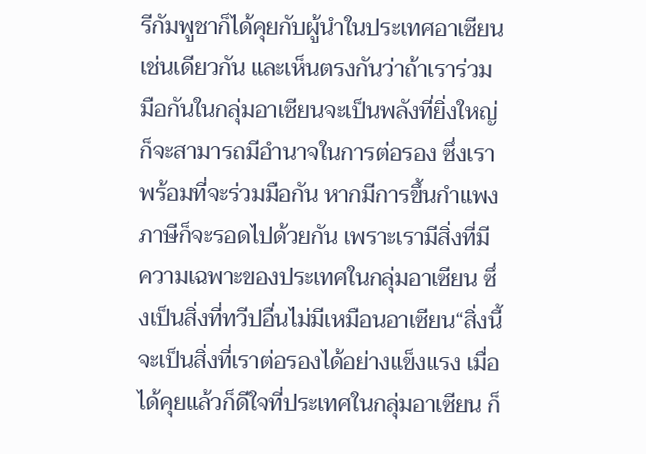รีกัมพูชาก็ได้คุยกับผู้นำในประเทศอาเซียนเช่นเดียวกัน และเห็นตรงกันว่าถ้าเราร่วมมือกันในกลุ่มอาเซียนจะเป็นพลังที่ยิ่งใหญ่ ก็จะสามารถมีอำนาจในการต่อรอง ซึ่งเราพร้อมที่จะร่วมมือกัน หากมีการขึ้นกำแพงภาษีก็จะรอดไปด้วยกัน เพราะเรามีสิ่งที่มีความเฉพาะของประเทศในกลุ่มอาเซียน ซึ่งเป็นสิ่งที่ทวีปอื่นไม่มีเหมือนอาเซียน“สิ่งนี้จะเป็นสิ่งที่เราต่อรองได้อย่างแข็งแรง เมื่อได้คุยแล้วก็ดีใจที่ประเทศในกลุ่มอาเซียน ก็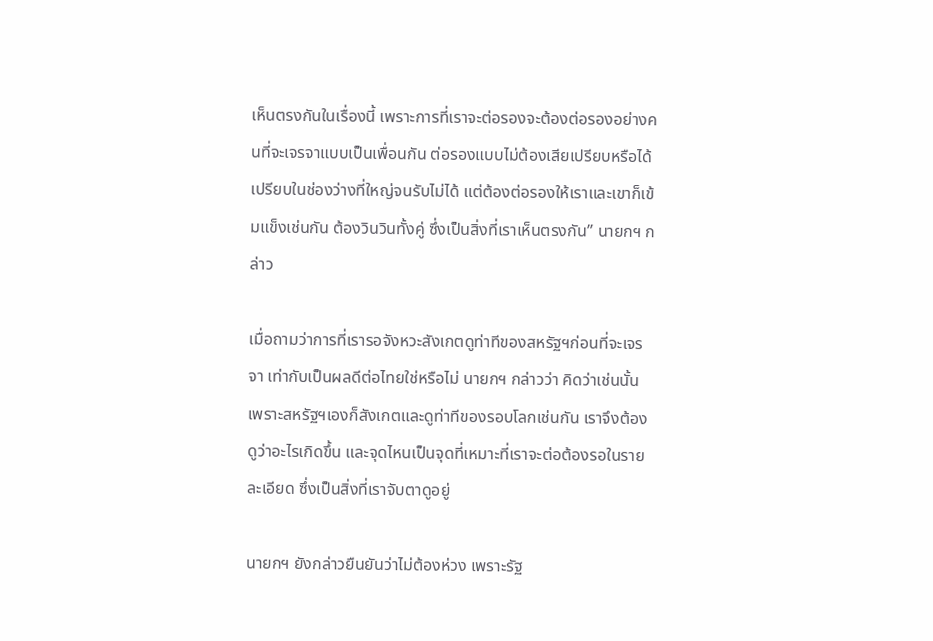เห็นตรงกันในเรื่องนี้ เพราะการที่เราจะต่อรองจะต้องต่อรองอย่างคนที่จะเจรจาแบบเป็นเพื่อนกัน ต่อรองแบบไม่ต้องเสียเปรียบหรือได้เปรียบในช่องว่างที่ใหญ่จนรับไม่ได้ แต่ต้องต่อรองให้เราและเขาก็เข้มแข็งเช่นกัน ต้องวินวินทั้งคู่ ซึ่งเป็นสิ่งที่เราเห็นตรงกัน” นายกฯ กล่าว

เมื่อถามว่าการที่เรารอจังหวะสังเกตดูท่าทีของสหรัฐฯก่อนที่จะเจรจา เท่ากับเป็นผลดีต่อไทยใช่หรือไม่ นายกฯ กล่าวว่า คิดว่าเช่นนั้น เพราะสหรัฐฯเองก็สังเกตและดูท่าทีของรอบโลกเช่นกัน เราจึงต้องดูว่าอะไรเกิดขึ้น และจุดไหนเป็นจุดที่เหมาะที่เราจะต่อต้องรอในรายละเอียด ซึ่งเป็นสิ่งที่เราจับตาดูอยู่

นายกฯ ยังกล่าวยืนยันว่าไม่ต้องห่วง เพราะรัฐ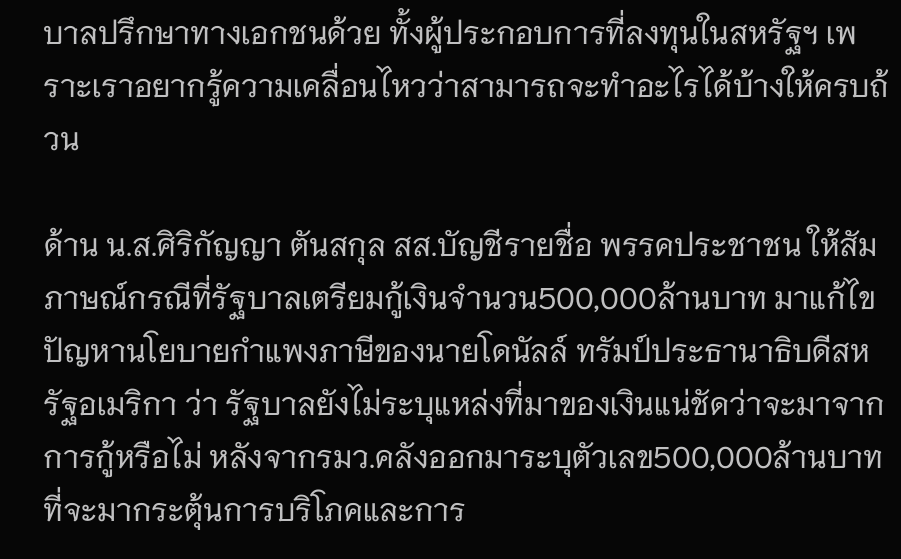บาลปรึกษาทางเอกชนด้วย ทั้งผู้ประกอบการที่ลงทุนในสหรัฐฯ เพราะเราอยากรู้ความเคลื่อนไหวว่าสามารถจะทำอะไรได้บ้างให้ครบถ้วน

ด้าน น.ส.ศิริกัญญา ตันสกุล สส.บัญชีรายชื่อ พรรคประชาชน ให้สัมภาษณ์กรณีที่รัฐบาลเตรียมกู้เงินจำนวน500,000ล้านบาท มาแก้ไขปัญหานโยบายกำแพงภาษีของนายโดนัลล์ ทรัมป์ประธานาธิบดีสหรัฐอเมริกา ว่า รัฐบาลยังไม่ระบุแหล่งที่มาของเงินแน่ชัดว่าจะมาจากการกู้หรือไม่ หลังจากรมว.คลังออกมาระบุตัวเลข500,000ล้านบาท ที่จะมากระตุ้นการบริโภคและการ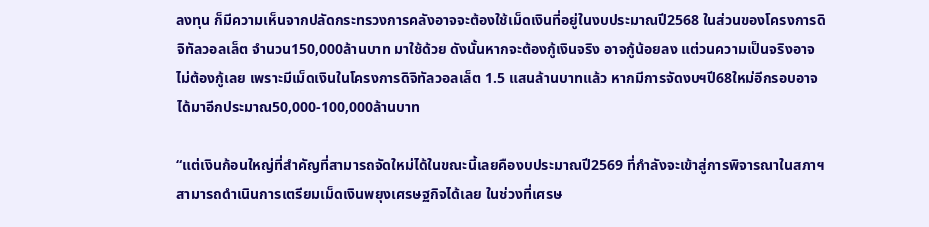ลงทุน ก็มีความเห็นจากปลัดกระทรวงการคลังอาจจะต้องใช้เม็ดเงินที่อยู่ในงบประมาณปี2568 ในส่วนของโครงการดิจิทัลวอลเล็ต จำนวน150,000ล้านบาท มาใช้ด้วย ดังนั้นหากจะต้องกู้เงินจริง อาจกู้น้อยลง แต่วนความเป็นจริงอาจไม่ต้องกู้เลย เพราะมีเม็ดเงินในโครงการดิจิทัลวอลเล็ต 1.5 แสนล้านบาทแล้ว หากมีการจัดงบฯปี68ใหม่อีกรอบอาจได้มาอีกประมาณ50,000-100,000ล้านบาท

“แต่เงินก้อนใหญ่ที่สำคัญที่สามารถจัดใหม่ได้ในขณะนี้เลยคืองบประมาณปี2569 ที่กำลังจะเข้าสู่การพิจารณาในสภาฯ สามารถดำเนินการเตรียมเม็ดเงินพยุงเศรษฐกิจได้เลย ในช่วงที่เศรษ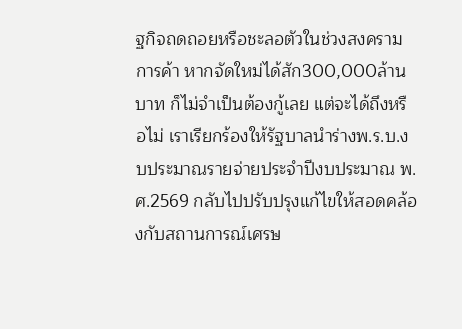ฐกิจถดถอยหรือชะลอตัวในช่วงสงครามการค้า หากจัดใหม่ได้สัก300,000ล้านบาท ก็ไม่จำเป็นต้องกู้เลย แต่จะได้ถึงหรือไม่ เราเรียกร้องให้รัฐบาลนำร่างพ.ร.บ.งบประมาณรายจ่ายประจำปีงบประมาณ พ.ศ.2569 กลับไปปรับปรุงแก้ไขให้สอดคล้องกับสถานการณ์เศรษ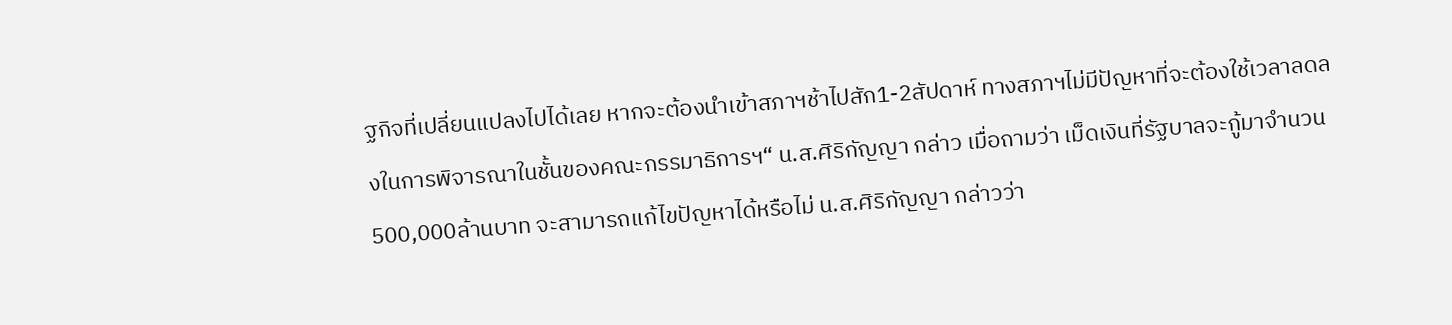ฐกิจที่เปลี่ยนแปลงไปได้เลย หากจะต้องนำเข้าสภาฯช้าไปสัก1-2สัปดาห์ ทางสภาฯไม่มีปัญหาที่จะต้องใช้เวลาลดลงในการพิจารณาในชั้นของคณะกรรมาธิการฯ“ น.ส.ศิริกัญญา กล่าว เมื่อถามว่า เม็ดเงินที่รัฐบาลจะกู้มาจำนวน500,000ล้านบาท จะสามารถแก้ไขปัญหาได้หรือไม่ น.ส.ศิริกัญญา กล่าวว่า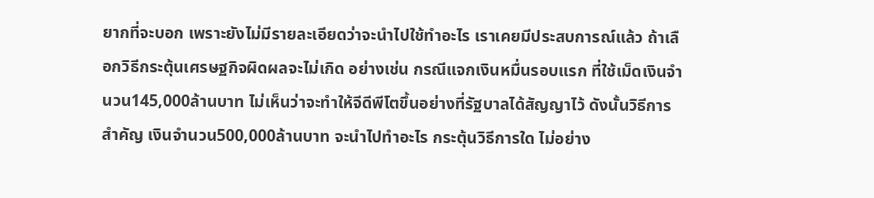ยากที่จะบอก เพราะยังไม่มีรายละเอียดว่าจะนำไปใช้ทำอะไร เราเคยมีประสบการณ์แล้ว ถ้าเลือกวิธีกระตุ้นเศรษฐกิจผิดผลจะไม่เกิด อย่างเช่น กรณีแจกเงินหมื่นรอบแรก ที่ใช้เม็ดเงินจำนวน145,000ล้านบาท ไม่เห็นว่าจะทำให้จีดีพีโตขึ้นอย่างที่รัฐบาลได้สัญญาไว้ ดังนั้นวิธีการสำคัญ เงินจำนวน500,000ล้านบาท จะนำไปทำอะไร กระตุ้นวิธีการใด ไม่อย่าง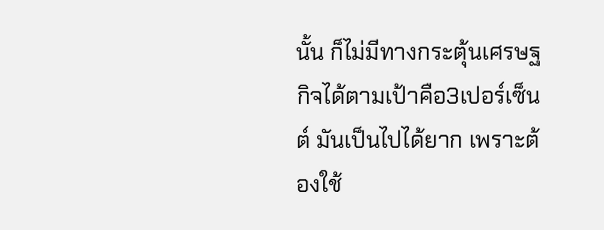นั้น ก็ไม่มีทางกระตุ้นเศรษฐกิจได้ตามเป้าคือ3เปอร์เซ็นต์ มันเป็นไปได้ยาก เพราะต้องใช้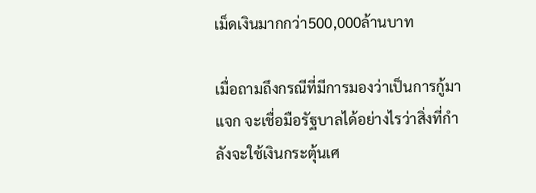เม็ดเงินมากกว่า500,000ล้านบาท

เมื่อถามถึงกรณีที่มีการมองว่าเป็นการกู้มาแจก จะเชื่อมือรัฐบาลได้อย่างไรว่าสิ่งที่กำลังจะใช้เงินกระตุ้นเศ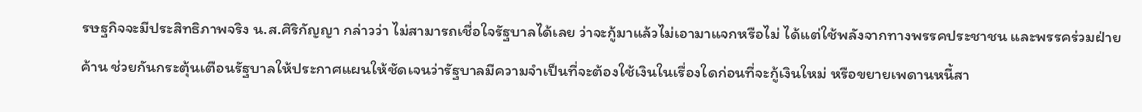รษฐกิจจะมีประสิทธิภาพจริง น.ส.ศิริกัญญา กล่าวว่า ไม่สามารถเชื่อใจรัฐบาลได้เลย ว่าจะกู้มาแล้วไม่เอามาแจกหรือไม่ ได้แต่ใช้พลังจากทางพรรคประชาชน และพรรคร่วมฝ่ายค้าน ช่วยกันกระตุ้นเตือนรัฐบาลให้ประกาศแผนให้ชัดเจนว่ารัฐบาลมีความจำเป็นที่จะต้องใช้เงินในเรื่องใดก่อนที่จะกู้เงินใหม่ หรือขยายเพดานหนี้สา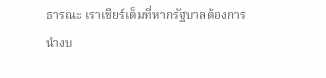ธารณะ เราเชียร์เต็มที่หากรัฐบาลต้องการนำงบ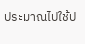ประมาณไปใช้ป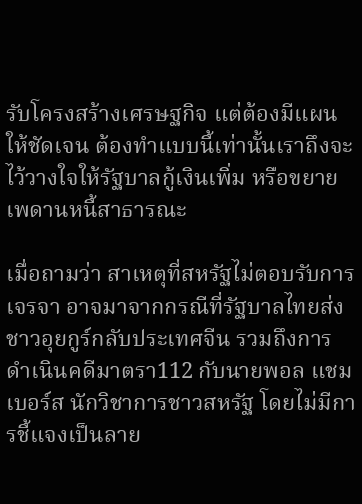รับโครงสร้างเศรษฐกิจ แต่ต้องมีแผนให้ชัดเจน ต้องทำแบบนี้เท่านั้นเราถึงจะไว้วางใจให้รัฐบาลกู้เงินเพิ่ม หรือขยายเพดานหนี้สาธารณะ

เมื่อถามว่า สาเหตุที่สหรัฐไม่ตอบรับการเจรจา อาจมาจากกรณีที่รัฐบาลไทยส่งชาวอุยกูร์กลับประเทศจีน รวมถึงการดำเนินคดีมาตรา112 กับนายพอล แชมเบอร์ส นักวิชาการชาวสหรัฐ โดยไม่มีการชี้แจงเป็นลาย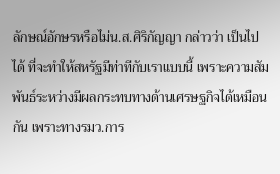ลักษณ์อักษรหรือไม่น.ส.ศิริกัญญา กล่าวว่า เป็นไปได้ ที่จะทำให้สหรัฐมีท่าทีกับเราแบบนี้ เพราะความสัมพันธ์ระหว่างมีผลกระทบทางด้านเศรษฐกิจได้เหมือนกัน เพราะทางรมว.การ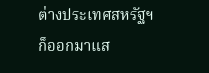ต่างประเทศสหรัฐฯ ก็ออกมาแส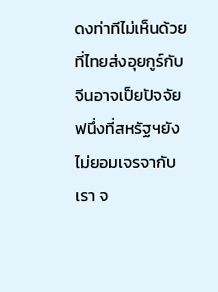ดงท่าทีไม่เห็นด้วยที่ไทยส่งอุยกูร์กับจีนอาจเป็ยปัจจัยฟนึ่งที่สหรัฐฯยังไม่ยอมเจรจากับเรา จ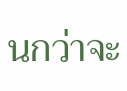นกว่าจะ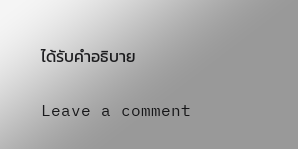ได้รับคำอธิบาย

Leave a comment